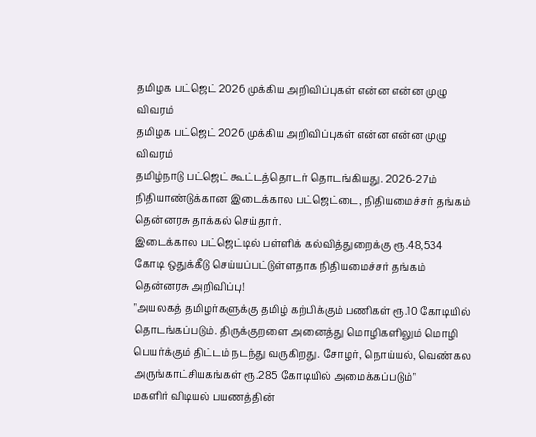தமிழக பட்ஜெட் 2026 முக்கிய அறிவிப்புகள் என்ன என்ன முழு விவரம்
தமிழக பட்ஜெட் 2026 முக்கிய அறிவிப்புகள் என்ன என்ன முழு விவரம்
தமிழ்நாடு பட்ஜெட் கூட்டத்தொடர் தொடங்கியது. 2026-27ம் நிதியாண்டுக்கான இடைக்கால பட்ஜெட்டை, நிதியமைச்சர் தங்கம் தென்னரசு தாக்கல் செய்தார்.
இடைக்கால பட்ஜெட்டில் பள்ளிக் கல்வித்துறைக்கு ரூ.48,534 கோடி ஒதுக்கீடு செய்யப்பட்டுள்ளதாக நிதியமைச்சர் தங்கம் தென்னரசு அறிவிப்பு!
"அயலகத் தமிழர்களுக்கு தமிழ் கற்பிக்கும் பணிகள் ரூ.10 கோடியில் தொடங்கப்படும். திருக்குறளை அனைத்து மொழிகளிலும் மொழி பெயர்க்கும் திட்டம் நடந்து வருகிறது. சோழர், நொய்யல், வெண்கல அருங்காட்சியகங்கள் ரூ.285 கோடியில் அமைக்கப்படும்"
மகளிர் விடியல் பயணத்தின்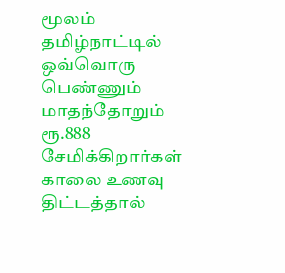மூலம் தமிழ்நாட்டில் ஒவ்வொரு பெண்ணும் மாதந்தோறும் ரூ.888 சேமிக்கிறார்கள்
காலை உணவு திட்டத்தால்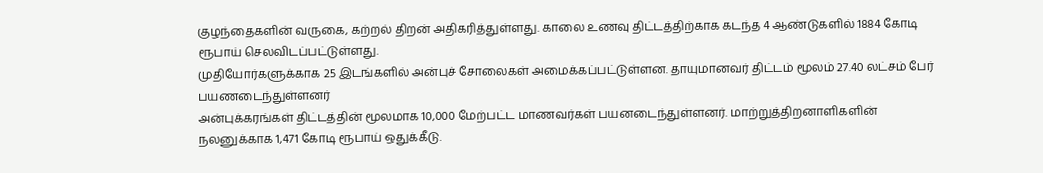குழந்தைகளின் வருகை, கற்றல் திறன் அதிகரித்துள்ளது. காலை உணவு திட்டத்திற்காக கடந்த 4 ஆண்டுகளில் 1884 கோடி ரூபாய் செலவிடப்பட்டுள்ளது.
முதியோர்களுக்காக 25 இடங்களில் அன்புச் சோலைகள் அமைக்கப்பட்டுள்ளன. தாயுமானவர் திட்டம் மூலம் 27.40 லட்சம் பேர் பயணடைந்துள்ளனர்
அன்புக்கரங்கள் திட்டத்தின் மூலமாக 10,000 மேற்பட்ட மாணவர்கள் பயனடைந்துள்ளனர். மாற்றுத்திறனாளிகளின் நலனுக்காக 1,471 கோடி ரூபாய் ஒதுக்கீடு.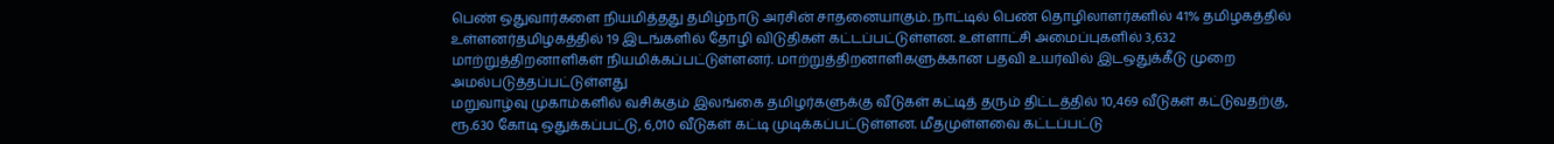பெண் ஒதுவார்களை நியமித்தது தமிழ்நாடு அரசின் சாதனையாகும். நாட்டில் பெண் தொழிலாளர்களில் 41% தமிழகத்தில் உள்ளனர்தமிழகத்தில் 19 இடங்களில் தோழி விடுதிகள் கட்டப்பட்டுள்ளன. உள்ளாட்சி அமைப்புகளில் 3,632 மாற்றுத்திறனாளிகள் நியமிக்கப்பட்டுள்ளனர். மாற்றுத்திறனாளிகளுக்கான பதவி உயர்வில் இடஒதுக்கீடு முறை அமல்படுத்தப்பட்டுள்ளது
மறுவாழ்வு முகாம்களில் வசிக்கும் இலங்கை தமிழர்களுக்கு வீடுகள் கட்டித் தரும் திட்டத்தில் 10,469 வீடுகள் கட்டுவதற்கு, ரூ.630 கோடி ஒதுக்கப்பட்டு, 6,010 வீடுகள் கட்டி முடிக்கப்பட்டுள்ளன. மீதமுள்ளவை கட்டப்பட்டு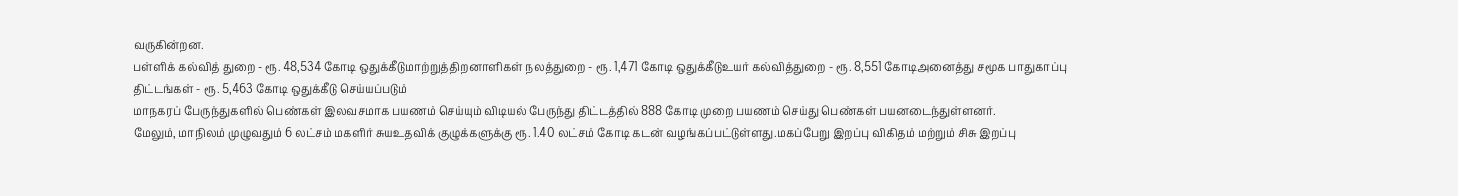வருகின்றன.
பள்ளிக் கல்வித் துறை - ரூ. 48,534 கோடி ஒதுக்கீடுமாற்றுத்திறனாளிகள் நலத்துறை - ரூ. 1,471 கோடி ஒதுக்கீடுஉயர் கல்வித்துறை - ரூ. 8,551 கோடிஅனைத்து சமூக பாதுகாப்பு திட்டங்கள் - ரூ. 5,463 கோடி ஒதுக்கீடு செய்யப்படும்
மாநகரப் பேருந்துகளில் பெண்கள் இலவசமாக பயணம் செய்யும் விடியல் பேருந்து திட்டத்தில் 888 கோடி முறை பயணம் செய்து பெண்கள் பயனடைந்துள்ளனர்.
மேலும், மாநிலம் முழுவதும் 6 லட்சம் மகளிர் சுயஉதவிக் குழுக்களுக்கு ரூ. 1.40 லட்சம் கோடி கடன் வழங்கப்பட்டுள்ளது.மகப்பேறு இறப்பு விகிதம் மற்றும் சிசு இறப்பு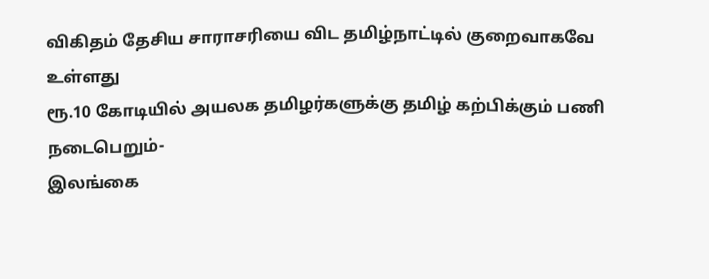விகிதம் தேசிய சாராசரியை விட தமிழ்நாட்டில் குறைவாகவே உள்ளது
ரூ.10 கோடியில் அயலக தமிழர்களுக்கு தமிழ் கற்பிக்கும் பணி நடைபெறும்-
இலங்கை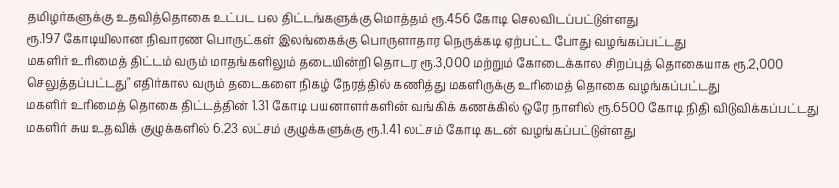தமிழர்களுக்கு உதவித்தொகை உட்பட பல திட்டங்களுக்கு மொத்தம் ரூ.456 கோடி செலவிடப்பட்டுள்ளது
ரூ.197 கோடியிலான நிவாரண பொருட்கள் இலங்கைக்கு பொருளாதார நெருக்கடி ஏற்பட்ட போது வழங்கப்பட்டது
மகளிர் உரிமைத் திட்டம் வரும் மாதங்களிலும் தடையின்றி தொடர ரூ.3,000 மற்றும் கோடைக்கால சிறப்புத் தொகையாக ரூ.2,000 செலுத்தப்பட்டது" எதிர்கால வரும் தடைகளை நிகழ் நேரத்தில் கணித்து மகளிருக்கு உரிமைத் தொகை வழங்கப்பட்டது
மகளிர் உரிமைத் தொகை திட்டத்தின் 1.31 கோடி பயனாளர்களின் வங்கிக் கணக்கில் ஒரே நாளில் ரூ.6500 கோடி நிதி விடுவிக்கப்பட்டது
மகளிர் சுய உதவிக் குழுக்களில் 6.23 லட்சம் குழுக்களுக்கு ரூ.1.41 லட்சம் கோடி கடன் வழங்கப்பட்டுள்ளது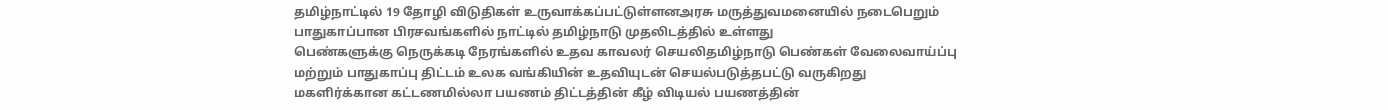தமிழ்நாட்டில் 19 தோழி விடுதிகள் உருவாக்கப்பட்டுள்ளனஅரசு மருத்துவமனையில் நடைபெறும் பாதுகாப்பான பிரசவங்களில் நாட்டில் தமிழ்நாடு முதலிடத்தில் உள்ளது
பெண்களுக்கு நெருக்கடி நேரங்களில் உதவ காவலர் செயலிதமிழ்நாடு பெண்கள் வேலைவாய்ப்பு மற்றும் பாதுகாப்பு திட்டம் உலக வங்கியின் உதவியுடன் செயல்படுத்தபட்டு வருகிறது
மகளிர்க்கான கட்டணமில்லா பயணம் திட்டத்தின் கீழ் விடியல் பயணத்தின்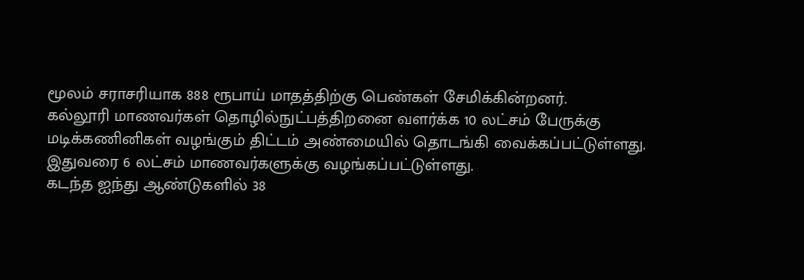மூலம் சராசரியாக 888 ரூபாய் மாதத்திற்கு பெண்கள் சேமிக்கின்றனர்.
கல்லூரி மாணவர்கள் தொழில்நுட்பத்திறனை வளர்க்க 10 லட்சம் பேருக்கு மடிக்கணினிகள் வழங்கும் திட்டம் அண்மையில் தொடங்கி வைக்கப்பட்டுள்ளது. இதுவரை 6 லட்சம் மாணவர்களுக்கு வழங்கப்பட்டுள்ளது.
கடந்த ஐந்து ஆண்டுகளில் 38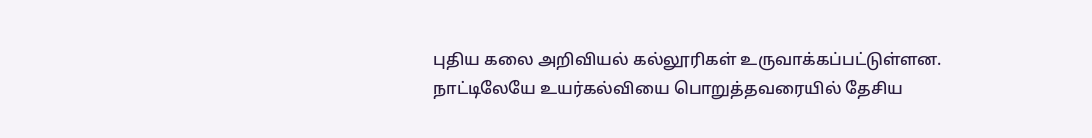புதிய கலை அறிவியல் கல்லூரிகள் உருவாக்கப்பட்டுள்ளன.
நாட்டிலேயே உயர்கல்வியை பொறுத்தவரையில் தேசிய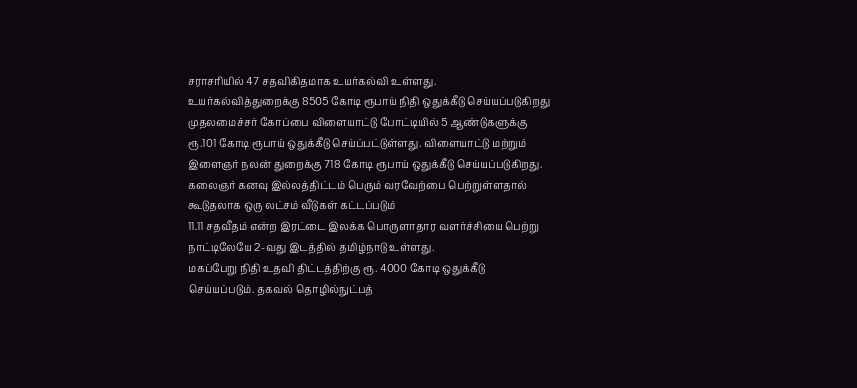சராசரியில் 47 சதவிகிதமாக உயர்கல்வி உள்ளது.
உயர்கல்வித்துறைக்கு 8505 கோடி ரூபாய் நிதி ஒதுக்கீடு செய்யப்படுகிறது
முதலமைச்சர் கோப்பை விளையாட்டு போட்டியில் 5 ஆண்டுகளுக்கு ரூ.101 கோடி ரூபாய் ஒதுக்கீடு செய்ப்பட்டுள்ளது. விளையாட்டு மற்றும் இளைஞர் நலன் துறைக்கு 718 கோடி ரூபாய் ஒதுக்கீடு செய்யப்படுகிறது.
கலைஞர் கனவு இல்லத்திட்டம் பெரும் வரவேற்பை பெற்றுள்ளதால் கூடுதலாக ஒரு லட்சம் வீடுகள் கட்டப்படும்
11.11 சதவீதம் என்ற இரட்டை இலக்க பொருளாதார வளர்ச்சியை பெற்று நாட்டிலேயே 2-வது இடத்தில் தமிழ்நாடு உள்ளது.
மகப்பேறு நிதி உதவி திட்டத்திற்கு ரூ. 4000 கோடி ஒதுக்கீடு செய்யப்படும். தகவல் தொழில்நுட்பத்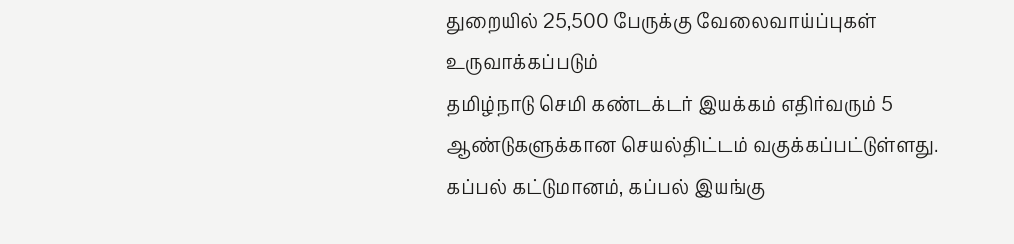துறையில் 25,500 பேருக்கு வேலைவாய்ப்புகள் உருவாக்கப்படும்
தமிழ்நாடு செமி கண்டக்டர் இயக்கம் எதிர்வரும் 5 ஆண்டுகளுக்கான செயல்திட்டம் வகுக்கப்பட்டுள்ளது.
கப்பல் கட்டுமானம், கப்பல் இயங்கு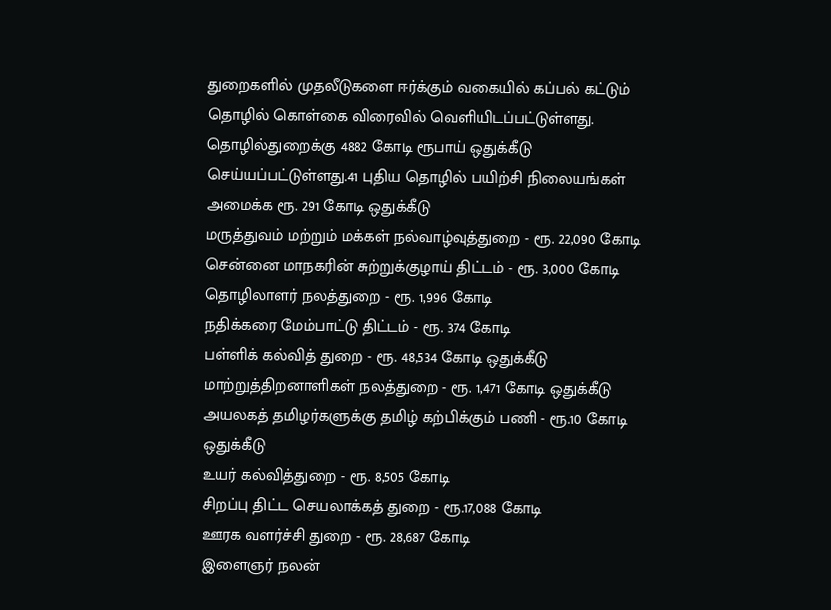துறைகளில் முதலீடுகளை ஈர்க்கும் வகையில் கப்பல் கட்டும் தொழில் கொள்கை விரைவில் வெளியிடப்பட்டுள்ளது.
தொழில்துறைக்கு 4882 கோடி ரூபாய் ஒதுக்கீடு செய்யப்பட்டுள்ளது.41 புதிய தொழில் பயிற்சி நிலையங்கள் அமைக்க ரூ. 291 கோடி ஒதுக்கீடு
மருத்துவம் மற்றும் மக்கள் நல்வாழ்வுத்துறை - ரூ. 22,090 கோடி
சென்னை மாநகரின் சுற்றுக்குழாய் திட்டம் - ரூ. 3,000 கோடி
தொழிலாளர் நலத்துறை - ரூ. 1,996 கோடி
நதிக்கரை மேம்பாட்டு திட்டம் - ரூ. 374 கோடி
பள்ளிக் கல்வித் துறை - ரூ. 48,534 கோடி ஒதுக்கீடு
மாற்றுத்திறனாளிகள் நலத்துறை - ரூ. 1,471 கோடி ஒதுக்கீடு
அயலகத் தமிழர்களுக்கு தமிழ் கற்பிக்கும் பணி - ரூ.10 கோடி ஒதுக்கீடு
உயர் கல்வித்துறை - ரூ. 8,505 கோடி
சிறப்பு திட்ட செயலாக்கத் துறை - ரூ.17,088 கோடி
ஊரக வளர்ச்சி துறை - ரூ. 28,687 கோடி
இளைஞர் நலன்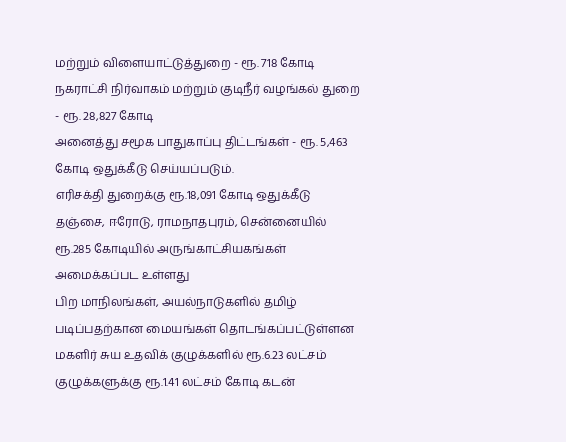மற்றும் விளையாட்டுத்துறை - ரூ. 718 கோடி
நகராட்சி நிர்வாகம் மற்றும் குடிநீர் வழங்கல் துறை - ரூ. 28,827 கோடி
அனைத்து சமூக பாதுகாப்பு திட்டங்கள் - ரூ. 5,463 கோடி ஒதுக்கீடு செய்யப்படும்.
எரிசக்தி துறைக்கு ரூ.18,091 கோடி ஒதுக்கீடு
தஞ்சை, ஈரோடு, ராமநாதபுரம், சென்னையில் ரூ.285 கோடியில் அருங்காட்சியகங்கள் அமைக்கப்பட உள்ளது
பிற மாநிலங்கள், அயல்நாடுகளில் தமிழ் படிப்பதற்கான மையங்கள் தொடங்கப்பட்டுள்ளன
மகளிர் சுய உதவிக் குழுக்களில் ரூ.6.23 லட்சம் குழுக்களுக்கு ரூ.1.41 லட்சம் கோடி கடன்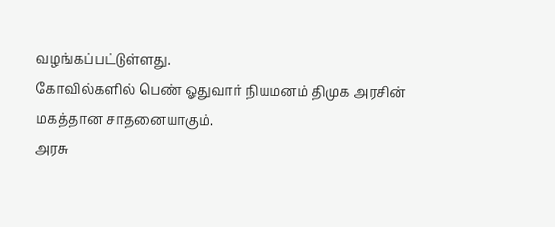வழங்கப்பட்டுள்ளது.
கோவில்களில் பெண் ஓதுவார் நியமனம் திமுக அரசின் மகத்தான சாதனையாகும்.
அரசு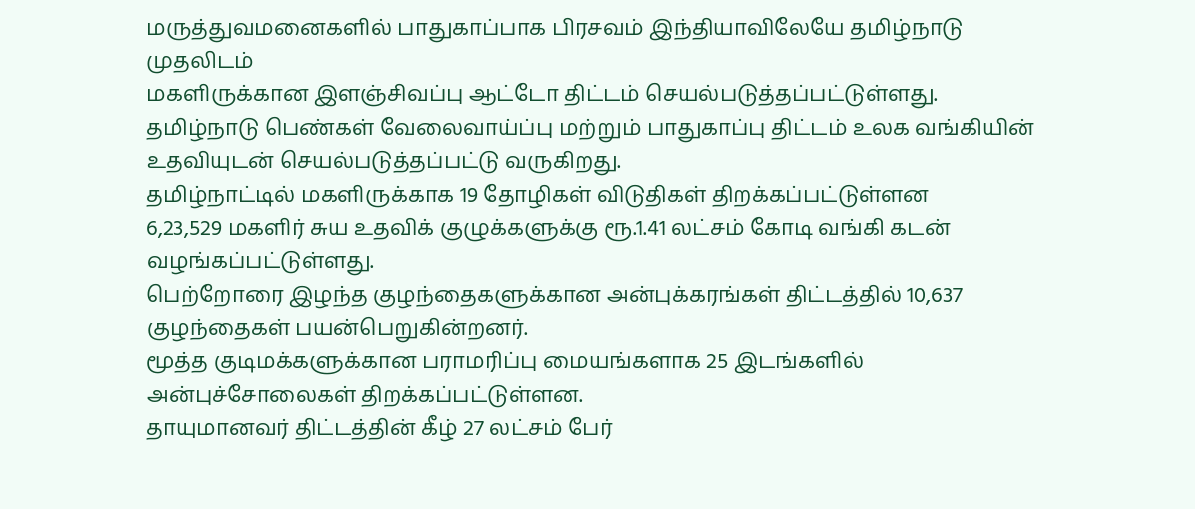மருத்துவமனைகளில் பாதுகாப்பாக பிரசவம் இந்தியாவிலேயே தமிழ்நாடு முதலிடம்
மகளிருக்கான இளஞ்சிவப்பு ஆட்டோ திட்டம் செயல்படுத்தப்பட்டுள்ளது.
தமிழ்நாடு பெண்கள் வேலைவாய்ப்பு மற்றும் பாதுகாப்பு திட்டம் உலக வங்கியின் உதவியுடன் செயல்படுத்தப்பட்டு வருகிறது.
தமிழ்நாட்டில் மகளிருக்காக 19 தோழிகள் விடுதிகள் திறக்கப்பட்டுள்ளன
6,23,529 மகளிர் சுய உதவிக் குழுக்களுக்கு ரூ.1.41 லட்சம் கோடி வங்கி கடன் வழங்கப்பட்டுள்ளது.
பெற்றோரை இழந்த குழந்தைகளுக்கான அன்புக்கரங்கள் திட்டத்தில் 10,637 குழந்தைகள் பயன்பெறுகின்றனர்.
மூத்த குடிமக்களுக்கான பராமரிப்பு மையங்களாக 25 இடங்களில் அன்புச்சோலைகள் திறக்கப்பட்டுள்ளன.
தாயுமானவர் திட்டத்தின் கீழ் 27 லட்சம் பேர்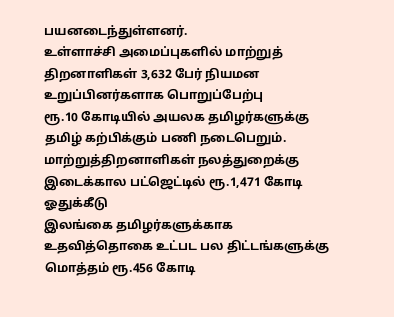பயனடைந்துள்ளனர்.
உள்ளாச்சி அமைப்புகளில் மாற்றுத் திறனாளிகள் 3,632 பேர் நியமன உறுப்பினர்களாக பொறுப்பேற்பு
ரூ.10 கோடியில் அயலக தமிழர்களுக்கு தமிழ் கற்பிக்கும் பணி நடைபெறும்.
மாற்றுத்திறனாளிகள் நலத்துறைக்கு இடைக்கால பட்ஜெட்டில் ரூ.1,471 கோடி ஓதுக்கீடு
இலங்கை தமிழர்களுக்காக உதவித்தொகை உட்பட பல திட்டங்களுக்கு மொத்தம் ரூ.456 கோடி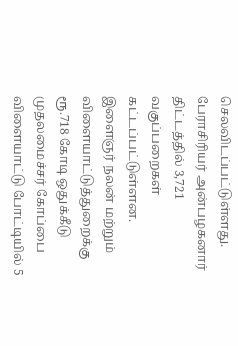செலவிடப்பட்டுள்ளது.
பேராசிரியர் அன்பழகனார் திட்டத்தில் 3,721 வகுப்பறைகள் கட்டப்பட்டுள்ளன.
இளைஞர் நலன் மற்றும் விளையாட்டுத்துறைக்கு ரூ.718 கோடி ஒதுக்கீடு
முதலமைச்சர் கோப்பை விளையாட்டு போட்டியில் 5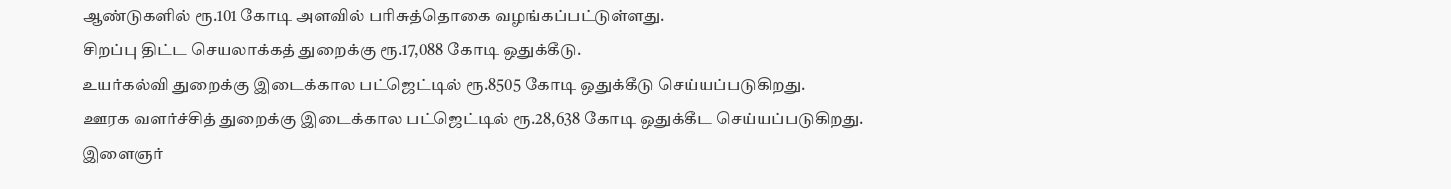ஆண்டுகளில் ரூ.101 கோடி அளவில் பரிசுத்தொகை வழங்கப்பட்டுள்ளது.
சிறப்பு திட்ட செயலாக்கத் துறைக்கு ரூ.17,088 கோடி ஒதுக்கீடு.
உயர்கல்வி துறைக்கு இடைக்கால பட்ஜெட்டில் ரூ.8505 கோடி ஒதுக்கீடு செய்யப்படுகிறது.
ஊரக வளர்ச்சித் துறைக்கு இடைக்கால பட்ஜெட்டில் ரூ.28,638 கோடி ஒதுக்கீட செய்யப்படுகிறது.
இளைஞர்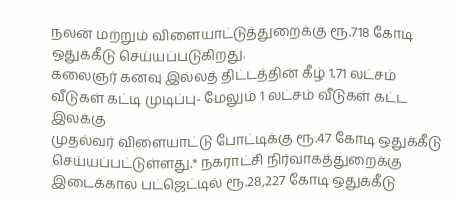நலன் மற்றும் விளையாட்டுத்துறைக்கு ரூ.718 கோடி ஒதுக்கீடு செய்யப்படுகிறது.
கலைஞர் கனவு இல்லத் திட்டத்தின் கீழ் 1.71 லட்சம் வீடுகள் கட்டி முடிப்பு- மேலும் 1 லட்சம் வீடுகள் கட்ட இலக்கு
முதல்வர் விளையாட்டு போட்டிக்கு ரூ.47 கோடி ஒதுக்கீடு செய்யப்பட்டுள்ளது.* நகராட்சி நிர்வாகத்துறைக்கு இடைக்கால பட்ஜெட்டில் ரூ.28,227 கோடி ஒதுக்கீடு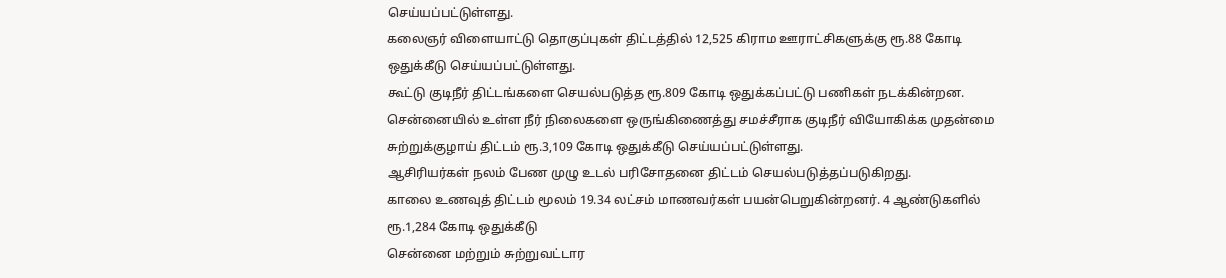செய்யப்பட்டுள்ளது.
கலைஞர் விளையாட்டு தொகுப்புகள் திட்டத்தில் 12,525 கிராம ஊராட்சிகளுக்கு ரூ.88 கோடி ஒதுக்கீடு செய்யப்பட்டுள்ளது.
கூட்டு குடிநீர் திட்டங்களை செயல்படுத்த ரூ.809 கோடி ஒதுக்கப்பட்டு பணிகள் நடக்கின்றன.
சென்னையில் உள்ள நீர் நிலைகளை ஒருங்கிணைத்து சமச்சீராக குடிநீர் வியோகிக்க முதன்மை சுற்றுக்குழாய் திட்டம் ரூ.3,109 கோடி ஒதுக்கீடு செய்யப்பட்டுள்ளது.
ஆசிரியர்கள் நலம் பேண முழு உடல் பரிசோதனை திட்டம் செயல்படுத்தப்படுகிறது.
காலை உணவுத் திட்டம் மூலம் 19.34 லட்சம் மாணவர்கள் பயன்பெறுகின்றனர். 4 ஆண்டுகளில் ரூ.1,284 கோடி ஒதுக்கீடு
சென்னை மற்றும் சுற்றுவட்டார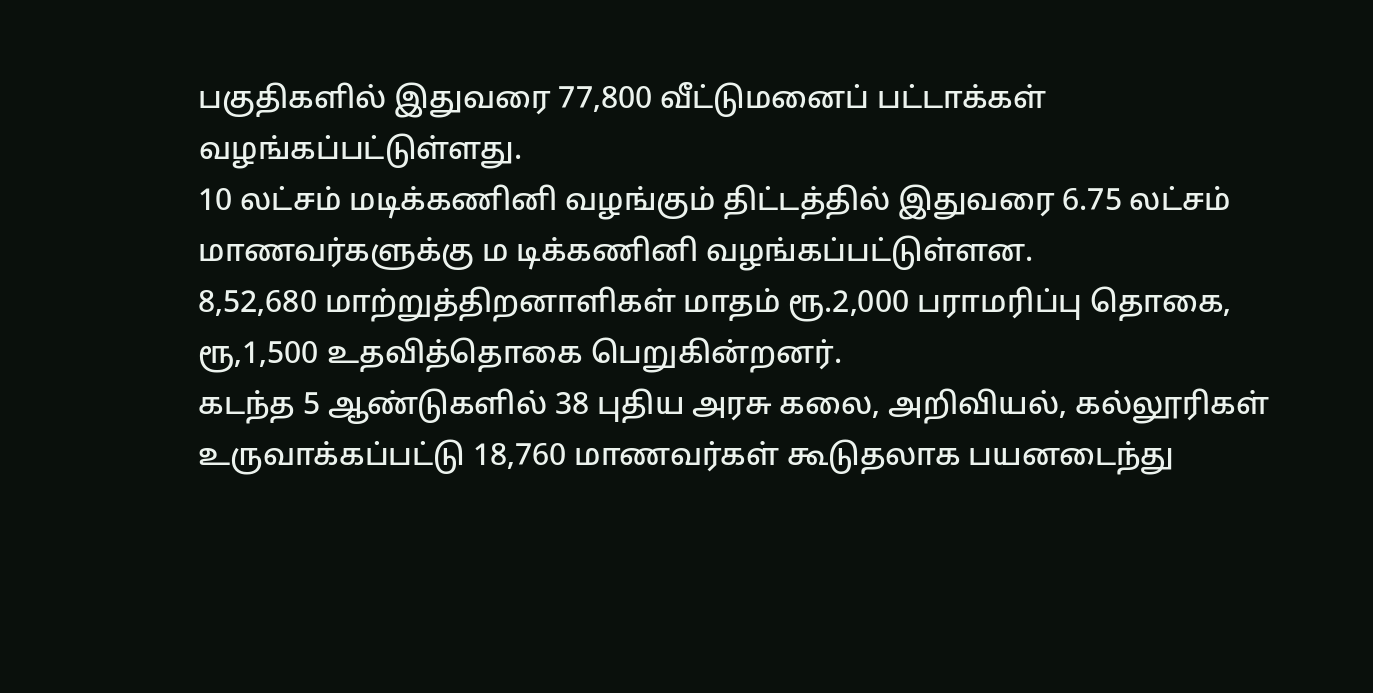பகுதிகளில் இதுவரை 77,800 வீட்டுமனைப் பட்டாக்கள் வழங்கப்பட்டுள்ளது.
10 லட்சம் மடிக்கணினி வழங்கும் திட்டத்தில் இதுவரை 6.75 லட்சம் மாணவர்களுக்கு ம டிக்கணினி வழங்கப்பட்டுள்ளன.
8,52,680 மாற்றுத்திறனாளிகள் மாதம் ரூ.2,000 பராமரிப்பு தொகை, ரூ,1,500 உதவித்தொகை பெறுகின்றனர்.
கடந்த 5 ஆண்டுகளில் 38 புதிய அரசு கலை, அறிவியல், கல்லூரிகள் உருவாக்கப்பட்டு 18,760 மாணவர்கள் கூடுதலாக பயனடைந்து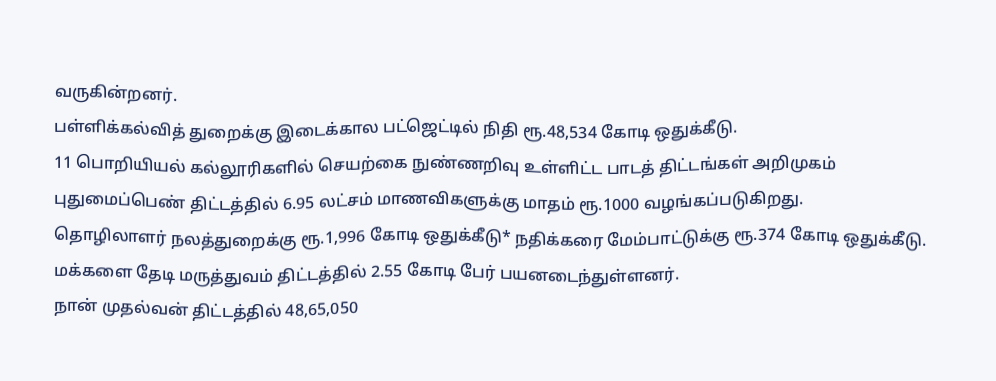வருகின்றனர்.
பள்ளிக்கல்வித் துறைக்கு இடைக்கால பட்ஜெட்டில் நிதி ரூ.48,534 கோடி ஒதுக்கீடு.
11 பொறியியல் கல்லூரிகளில் செயற்கை நுண்ணறிவு உள்ளிட்ட பாடத் திட்டங்கள் அறிமுகம்
புதுமைப்பெண் திட்டத்தில் 6.95 லட்சம் மாணவிகளுக்கு மாதம் ரூ.1000 வழங்கப்படுகிறது.
தொழிலாளர் நலத்துறைக்கு ரூ.1,996 கோடி ஒதுக்கீடு* நதிக்கரை மேம்பாட்டுக்கு ரூ.374 கோடி ஒதுக்கீடு.
மக்களை தேடி மருத்துவம் திட்டத்தில் 2.55 கோடி பேர் பயனடைந்துள்ளனர்.
நான் முதல்வன் திட்டத்தில் 48,65,050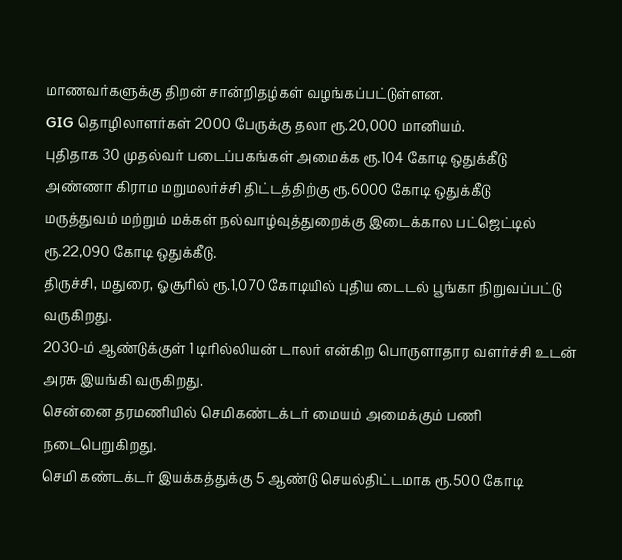மாணவர்களுக்கு திறன் சான்றிதழ்கள் வழங்கப்பட்டுள்ளன.
GIG தொழிலாளர்கள் 2000 பேருக்கு தலா ரூ.20,000 மானியம்.
புதிதாக 30 முதல்வர் படைப்பகங்கள் அமைக்க ரூ.104 கோடி ஒதுக்கீடு
அண்ணா கிராம மறுமலர்ச்சி திட்டத்திற்கு ரூ.6000 கோடி ஒதுக்கீடு
மருத்துவம் மற்றும் மக்கள் நல்வாழ்வுத்துறைக்கு இடைக்கால பட்ஜெட்டில் ரூ.22,090 கோடி ஒதுக்கீடு.
திருச்சி, மதுரை, ஓசூரில் ரூ.1,070 கோடியில் புதிய டைடல் பூங்கா நிறுவப்பட்டு வருகிறது.
2030-ம் ஆண்டுக்குள் 1 டிரில்லியன் டாலர் என்கிற பொருளாதார வளர்ச்சி உடன் அரசு இயங்கி வருகிறது.
சென்னை தரமணியில் செமிகண்டக்டர் மையம் அமைக்கும் பணி நடைபெறுகிறது.
செமி கண்டக்டர் இயக்கத்துக்கு 5 ஆண்டு செயல்திட்டமாக ரூ.500 கோடி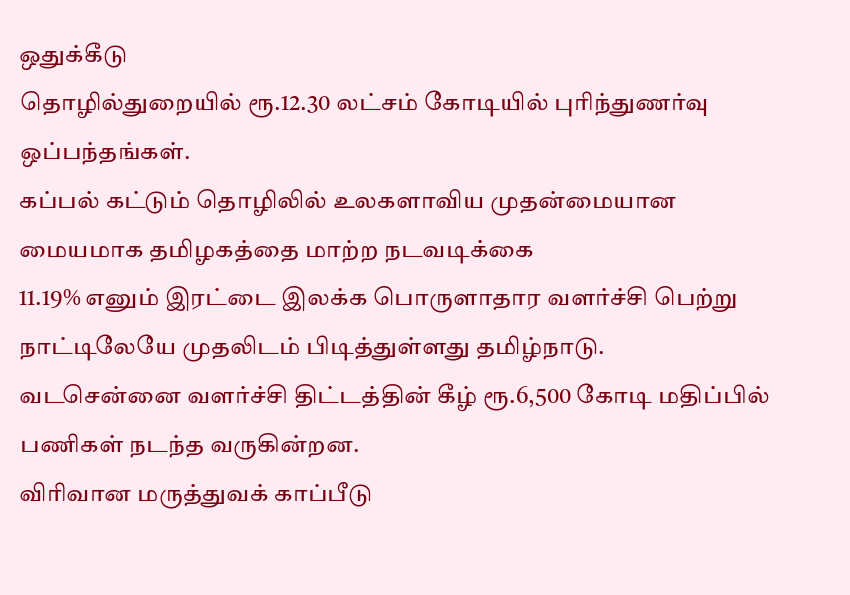ஒதுக்கீடு
தொழில்துறையில் ரூ.12.30 லட்சம் கோடியில் புரிந்துணர்வு ஒப்பந்தங்கள்.
கப்பல் கட்டும் தொழிலில் உலகளாவிய முதன்மையான மையமாக தமிழகத்தை மாற்ற நடவடிக்கை
11.19% எனும் இரட்டை இலக்க பொருளாதார வளர்ச்சி பெற்று நாட்டிலேயே முதலிடம் பிடித்துள்ளது தமிழ்நாடு.
வடசென்னை வளர்ச்சி திட்டத்தின் கீழ் ரூ.6,500 கோடி மதிப்பில் பணிகள் நடந்த வருகின்றன.
விரிவான மருத்துவக் காப்பீடு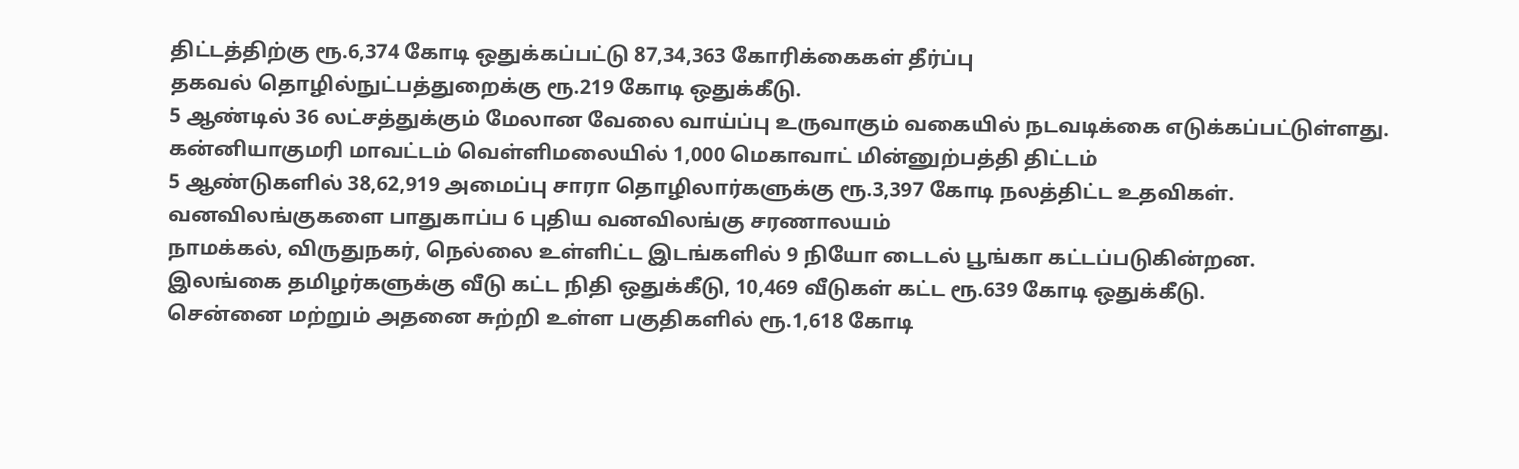திட்டத்திற்கு ரூ.6,374 கோடி ஒதுக்கப்பட்டு 87,34,363 கோரிக்கைகள் தீர்ப்பு
தகவல் தொழில்நுட்பத்துறைக்கு ரூ.219 கோடி ஒதுக்கீடு.
5 ஆண்டில் 36 லட்சத்துக்கும் மேலான வேலை வாய்ப்பு உருவாகும் வகையில் நடவடிக்கை எடுக்கப்பட்டுள்ளது.
கன்னியாகுமரி மாவட்டம் வெள்ளிமலையில் 1,000 மெகாவாட் மின்னுற்பத்தி திட்டம்
5 ஆண்டுகளில் 38,62,919 அமைப்பு சாரா தொழிலார்களுக்கு ரூ.3,397 கோடி நலத்திட்ட உதவிகள்.
வனவிலங்குகளை பாதுகாப்ப 6 புதிய வனவிலங்கு சரணாலயம்
நாமக்கல், விருதுநகர், நெல்லை உள்ளிட்ட இடங்களில் 9 நியோ டைடல் பூங்கா கட்டப்படுகின்றன.
இலங்கை தமிழர்களுக்கு வீடு கட்ட நிதி ஒதுக்கீடு, 10,469 வீடுகள் கட்ட ரூ.639 கோடி ஒதுக்கீடு.
சென்னை மற்றும் அதனை சுற்றி உள்ள பகுதிகளில் ரூ.1,618 கோடி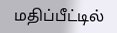மதிப்பீட்டில்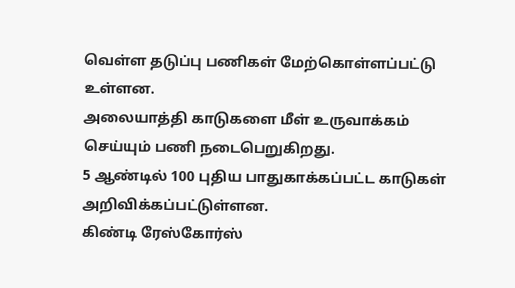வெள்ள தடுப்பு பணிகள் மேற்கொள்ளப்பட்டு உள்ளன.
அலையாத்தி காடுகளை மீள் உருவாக்கம் செய்யும் பணி நடைபெறுகிறது.
5 ஆண்டில் 100 புதிய பாதுகாக்கப்பட்ட காடுகள் அறிவிக்கப்பட்டுள்ளன.
கிண்டி ரேஸ்கோர்ஸ்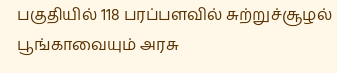பகுதியில் 118 பரப்பளவில் சுற்றுச்சூழல் பூங்காவையும் அரசு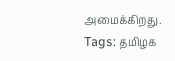அமைக்கிறது.
Tags: தமிழக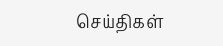செய்திகள்